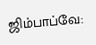ஜிம்பாப்வே: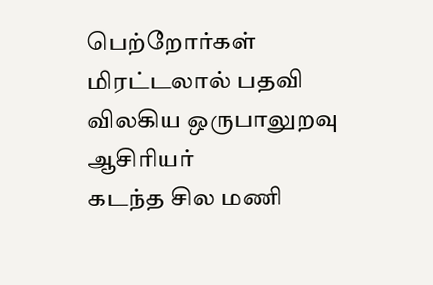பெற்றோர்கள் மிரட்டலால் பதவி விலகிய ஒருபாலுறவு ஆசிரியர்
கடந்த சில மணி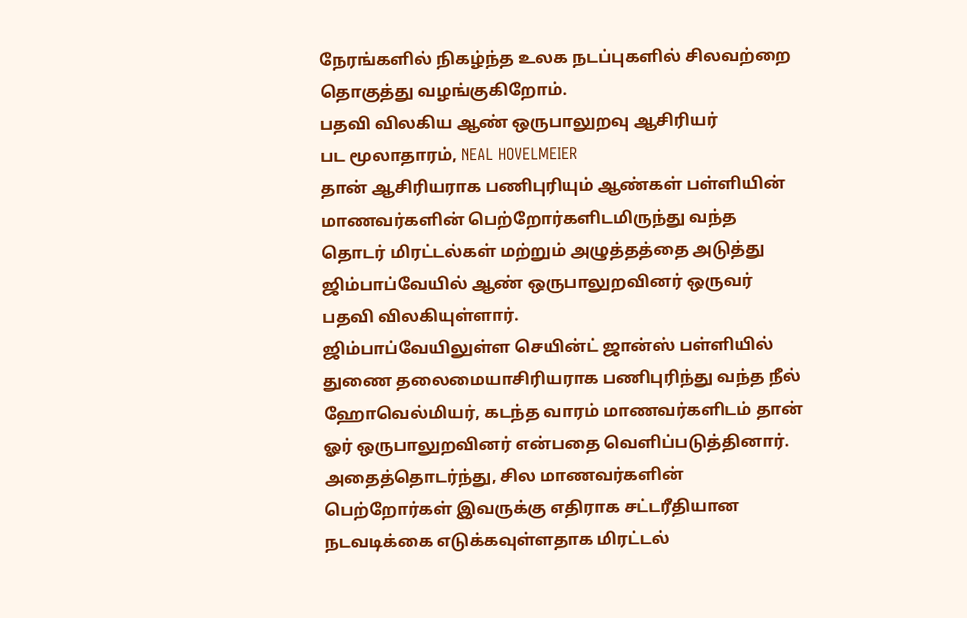நேரங்களில் நிகழ்ந்த உலக நடப்புகளில் சிலவற்றை தொகுத்து வழங்குகிறோம்.
பதவி விலகிய ஆண் ஒருபாலுறவு ஆசிரியர்
பட மூலாதாரம், NEAL HOVELMEIER
தான் ஆசிரியராக பணிபுரியும் ஆண்கள் பள்ளியின் மாணவர்களின் பெற்றோர்களிடமிருந்து வந்த தொடர் மிரட்டல்கள் மற்றும் அழுத்தத்தை அடுத்து ஜிம்பாப்வேயில் ஆண் ஒருபாலுறவினர் ஒருவர் பதவி விலகியுள்ளார்.
ஜிம்பாப்வேயிலுள்ள செயின்ட் ஜான்ஸ் பள்ளியில் துணை தலைமையாசிரியராக பணிபுரிந்து வந்த நீல் ஹோவெல்மியர், கடந்த வாரம் மாணவர்களிடம் தான் ஓர் ஒருபாலுறவினர் என்பதை வெளிப்படுத்தினார்.
அதைத்தொடர்ந்து, சில மாணவர்களின் பெற்றோர்கள் இவருக்கு எதிராக சட்டரீதியான நடவடிக்கை எடுக்கவுள்ளதாக மிரட்டல்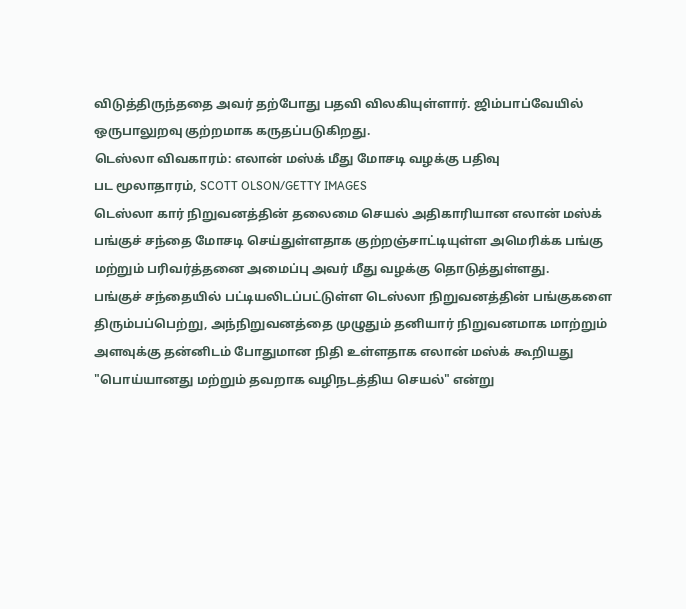விடுத்திருந்ததை அவர் தற்போது பதவி விலகியுள்ளார். ஜிம்பாப்வேயில் ஒருபாலுறவு குற்றமாக கருதப்படுகிறது.
டெஸ்லா விவகாரம்: எலான் மஸ்க் மீது மோசடி வழக்கு பதிவு
பட மூலாதாரம், SCOTT OLSON/GETTY IMAGES
டெஸ்லா கார் நிறுவனத்தின் தலைமை செயல் அதிகாரியான எலான் மஸ்க் பங்குச் சந்தை மோசடி செய்துள்ளதாக குற்றஞ்சாட்டியுள்ள அமெரிக்க பங்கு மற்றும் பரிவர்த்தனை அமைப்பு அவர் மீது வழக்கு தொடுத்துள்ளது.
பங்குச் சந்தையில் பட்டியலிடப்பட்டுள்ள டெஸ்லா நிறுவனத்தின் பங்குகளை திரும்பப்பெற்று, அந்நிறுவனத்தை முழுதும் தனியார் நிறுவனமாக மாற்றும் அளவுக்கு தன்னிடம் போதுமான நிதி உள்ளதாக எலான் மஸ்க் கூறியது "பொய்யானது மற்றும் தவறாக வழிநடத்திய செயல்" என்று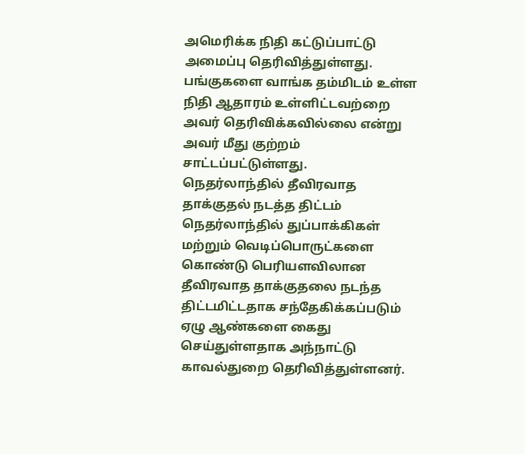அமெரிக்க நிதி கட்டுப்பாட்டு அமைப்பு தெரிவித்துள்ளது.
பங்குகளை வாங்க தம்மிடம் உள்ள நிதி ஆதாரம் உள்ளிட்டவற்றை அவர் தெரிவிக்கவில்லை என்று அவர் மீது குற்றம் சாட்டப்பட்டுள்ளது.
நெதர்லாந்தில் தீவிரவாத தாக்குதல் நடத்த திட்டம்
நெதர்லாந்தில் துப்பாக்கிகள் மற்றும் வெடிப்பொருட்களை கொண்டு பெரியளவிலான தீவிரவாத தாக்குதலை நடந்த திட்டமிட்டதாக சந்தேகிக்கப்படும் ஏழு ஆண்களை கைது செய்துள்ளதாக அந்நாட்டு காவல்துறை தெரிவித்துள்ளனர்.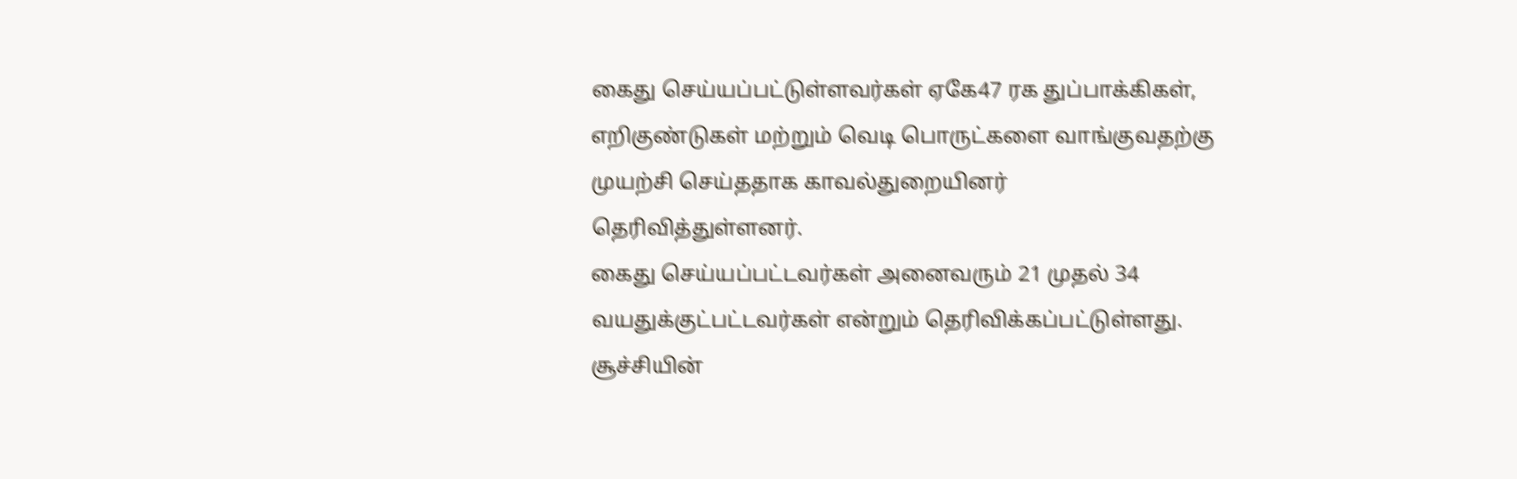கைது செய்யப்பட்டுள்ளவர்கள் ஏகே47 ரக துப்பாக்கிகள், எறிகுண்டுகள் மற்றும் வெடி பொருட்களை வாங்குவதற்கு முயற்சி செய்ததாக காவல்துறையினர் தெரிவித்துள்ளனர்.
கைது செய்யப்பட்டவர்கள் அனைவரும் 21 முதல் 34 வயதுக்குட்பட்டவர்கள் என்றும் தெரிவிக்கப்பட்டுள்ளது.
சூச்சியின்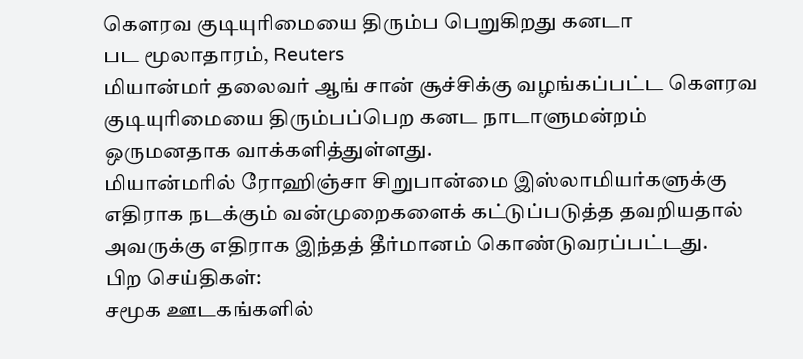கௌரவ குடியுரிமையை திரும்ப பெறுகிறது கனடா
பட மூலாதாரம், Reuters
மியான்மர் தலைவர் ஆங் சான் சூச்சிக்கு வழங்கப்பட்ட கௌரவ குடியுரிமையை திரும்பப்பெற கனட நாடாளுமன்றம் ஒருமனதாக வாக்களித்துள்ளது.
மியான்மரில் ரோஹிஞ்சா சிறுபான்மை இஸ்லாமியர்களுக்கு எதிராக நடக்கும் வன்முறைகளைக் கட்டுப்படுத்த தவறியதால் அவருக்கு எதிராக இந்தத் தீர்மானம் கொண்டுவரப்பட்டது.
பிற செய்திகள்:
சமூக ஊடகங்களில்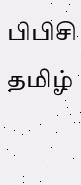பிபிசி தமிழ்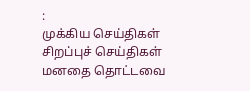:
முக்கிய செய்திகள்
சிறப்புச் செய்திகள்
மனதை தொட்டவை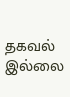தகவல் இல்லை